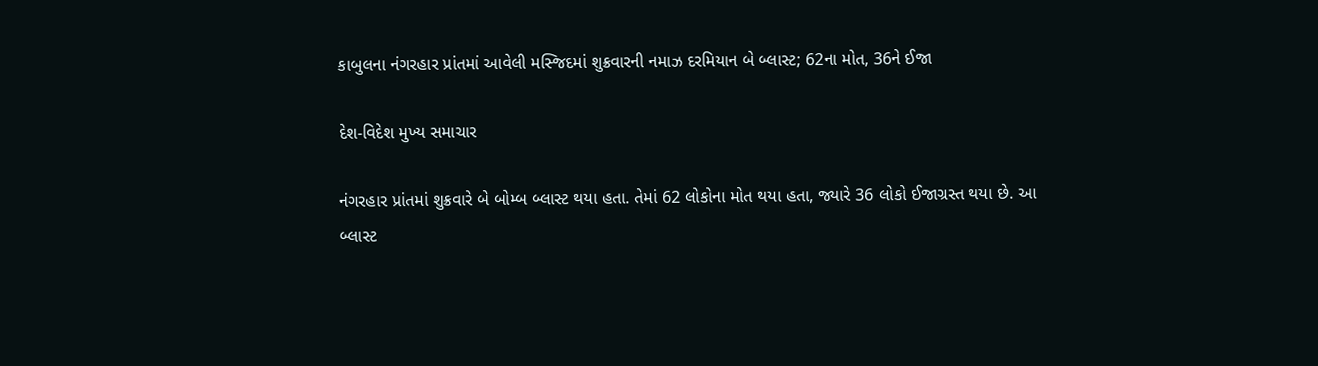કાબુલના નંગરહાર પ્રાંતમાં આવેલી મસ્જિદમાં શુક્રવારની નમાઝ દરમિયાન બે બ્લાસ્ટ; 62ના મોત, 36ને ઈજા

દેશ-વિદેશ મુખ્ય સમાચાર

નંગરહાર પ્રાંતમાં શુક્રવારે બે બોમ્બ બ્લાસ્ટ થયા હતા. તેમાં 62 લોકોના મોત થયા હતા, જ્યારે 36 લોકો ઈજાગ્રસ્ત થયા છે. આ બ્લાસ્ટ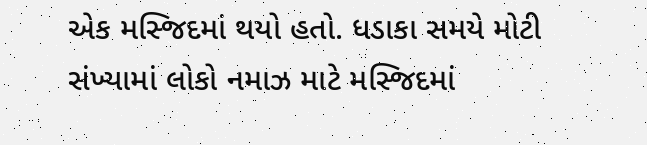એક મસ્જિદમાં થયો હતો. ધડાકા સમયે મોટી સંખ્યામાં લોકો નમાઝ માટે મસ્જિદમાં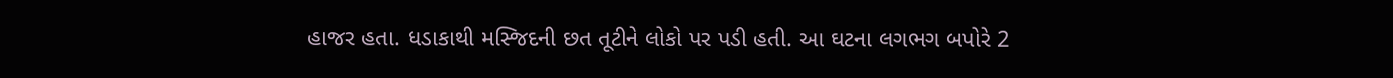હાજર હતા. ધડાકાથી મસ્જિદની છત તૂટીને લોકો પર પડી હતી. આ ઘટના લગભગ બપોરે 2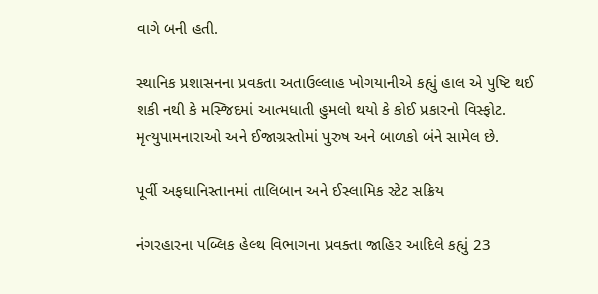વાગે બની હતી.

સ્થાનિક પ્રશાસનના પ્રવકતા અતાઉલ્લાહ ખોગયાનીએ કહ્યું હાલ એ પુષ્ટિ થઈ શકી નથી કે મસ્જિદમાં આત્મધાતી હુમલો થયો કે કોઈ પ્રકારનો વિસ્ફોટ. મૃત્યુપામનારાઓ અને ઈજાગ્રસ્તોમાં પુરુષ અને બાળકો બંને સામેલ છે.

પૂર્વી અફઘાનિસ્તાનમાં તાલિબાન અને ઈસ્લામિક સ્ટેટ સક્રિય

નંગરહારના પબ્લિક હેલ્થ વિભાગના પ્રવક્તા જાહિર આદિલે કહ્યું 23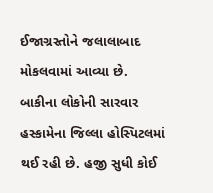ઈજાગ્રસ્તોને જલાલાબાદ મોકલવામાં આવ્યા છે. બાકીના લોકોની સારવાર હસ્કામેના જિલ્લા હોસ્પિટલમાં થઈ રહી છે. હજી સુધી કોઈ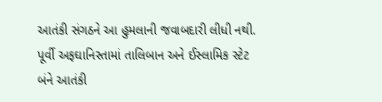આતંકી સંગઠને આ હુમલાની જવાબદારી લીધી નથી. પૂર્વી અફઘાનિસ્તામાં તાલિબાન અને ઈસ્લામિક સ્ટેટ બંને આતંકી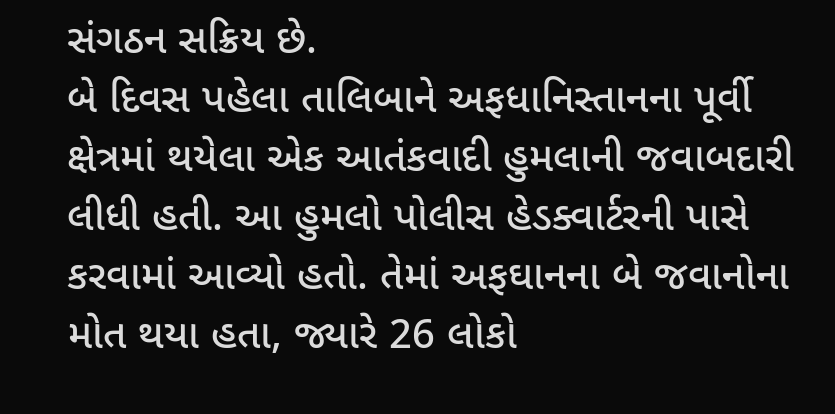સંગઠન સક્રિય છે.
બે દિવસ પહેલા તાલિબાને અફધાનિસ્તાનના પૂર્વી ક્ષેત્રમાં થયેલા એક આતંકવાદી હુમલાની જવાબદારી લીધી હતી. આ હુમલો પોલીસ હેડક્વાર્ટરની પાસે કરવામાં આવ્યો હતો. તેમાં અફઘાનના બે જવાનોના મોત થયા હતા, જ્યારે 26 લોકો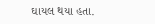ઘાયલ થયા હતા.